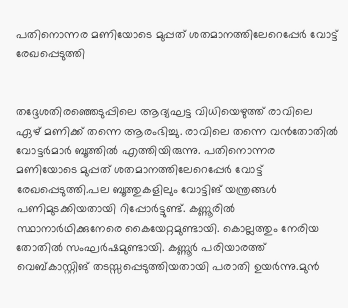പതിനൊന്നര മണിയോടെ മുപ്പത് ശതമാനത്തിലേറെപ്പേര്‍ വോട്ട് രേഖപ്പെടുത്തി


തദ്ദേശതിരഞ്ഞെടുപ്പിലെ ആദ്യഘട്ട വിധിയെഴുത്ത് രാവിലെ ഏഴ് മണിക്ക് തന്നെ ആരംഭിച്ചു. രാവിലെ തന്നെ വന്‍തോതില്‍ വോട്ടര്‍മാര്‍ ബൂത്തില്‍ എത്തിയിരുന്നു. പതിനൊന്നര മണിയോടെ മുപ്പത് ശതമാനത്തിലേറെപ്പേര്‍ വോട്ട് രേഖപ്പെടുത്തി.പല ബൂത്തുകളിലും വോട്ടിങ് യന്ത്രങ്ങള്‍ പണിമുടക്കിയതായി റിപ്പോര്‍ട്ടുണ്ട്. കണ്ണൂരില്‍ സ്ഥാനാര്‍ഥിക്കുനേരെ കൈയേറ്റമുണ്ടായി. കൊല്ലത്തും നേരിയ തോതില്‍ സംഘര്‍ഷമുണ്ടായി. കണ്ണൂര്‍ പരിയാരത്ത് വെബ്കാസ്റ്റിങ് തടസ്സപ്പെടുത്തിയതായി പരാതി ഉയര്‍ന്നു.മുന്‍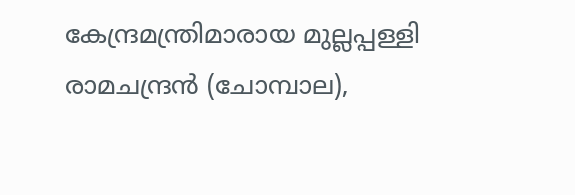കേന്ദ്രമന്ത്രിമാരായ മുല്ലപ്പള്ളി രാമചന്ദ്രന്‍ (ചോമ്പാല),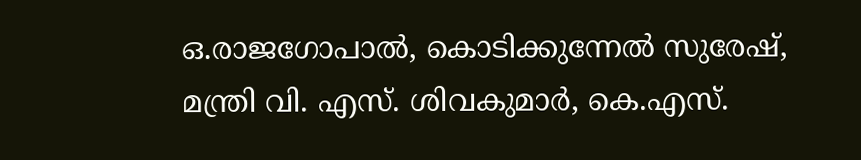ഒ.രാജഗോപാല്‍, കൊടിക്കുന്നേല്‍ സുരേഷ്, മന്ത്രി വി. എസ്. ശിവകുമാര്‍, കെ.എസ്.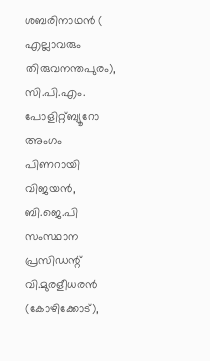ശബരിനാഥന്‍ ( എല്ലാവരും തിരുവനന്തപുരം), സി.പി.എം. പോളിറ്റ്ബ്യൂറോ അംഗം പിണറായി വിജയന്‍, ബി.ജെ.പി സംസ്ഥാന പ്രസിഡന്റ് വി.മുരളീധരന്‍ (കോഴിക്കോട്),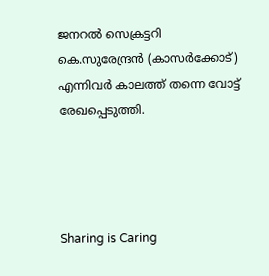ജനറല്‍ സെക്രട്ടറി കെ.സുരേന്ദ്രന്‍ (കാസര്‍ക്കോട്) എന്നിവര്‍ കാലത്ത് തന്നെ വോട്ട് രേഖപ്പെടുത്തി.




Sharing is Caring